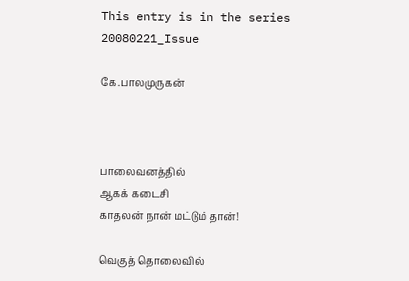This entry is in the series 20080221_Issue

கே.பாலமுருகன்



பாலைவனத்தில்
ஆகக் கடைசி
காதலன் நான் மட்டும் தான்!

வெகுத் தொலைவில்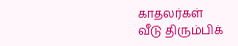காதலர்கள்
வீடு திரும்பிக்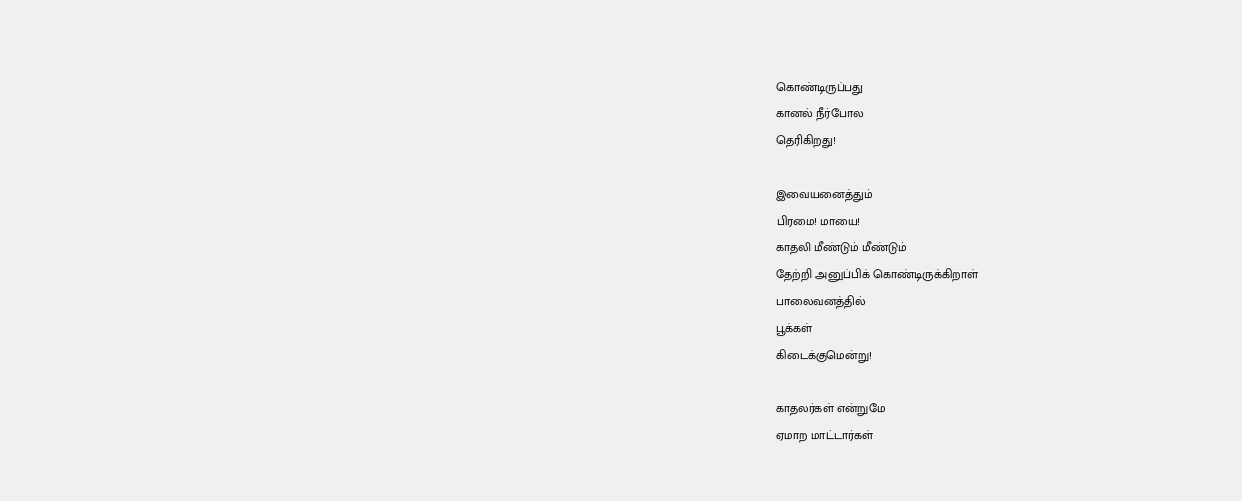கொண்டிருப்பது
கானல் நீர்போல
தெரிகிறது!

இவையனைத்தும்
பிரமை! மாயை!
காதலி மீண்டும் மீண்டும்
தேற்றி அனுப்பிக் கொண்டிருக்கிறாள்
பாலைவனத்தில்
பூக்கள்
கிடைக்குமென்று!

காதலர்கள் என்றுமே
ஏமாற மாட்டார்கள்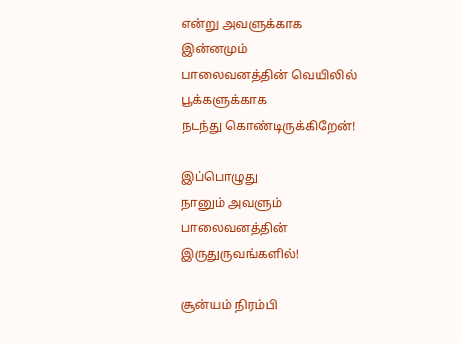என்று அவளுக்காக
இன்னமும்
பாலைவனத்தின் வெயிலில்
பூக்களுக்காக
நடந்து கொண்டிருக்கிறேன்!

இப்பொழுது
நானும் அவளும்
பாலைவனத்தின்
இருதுருவங்களில்!

சூன்யம் நிரம்பி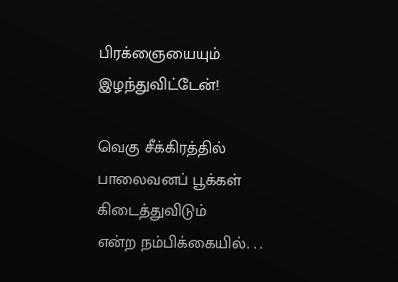பிரக்ஞையையும்
இழந்துவிட்டேன்!

வெகு சீக்கிரத்தில்
பாலைவனப் பூக்கள்
கிடைத்துவிடும்
என்ற நம்பிக்கையில். . .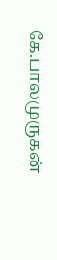கே.பாலமுருகன்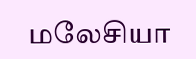மலேசியா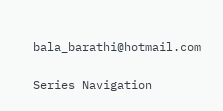bala_barathi@hotmail.com

Series Navigation